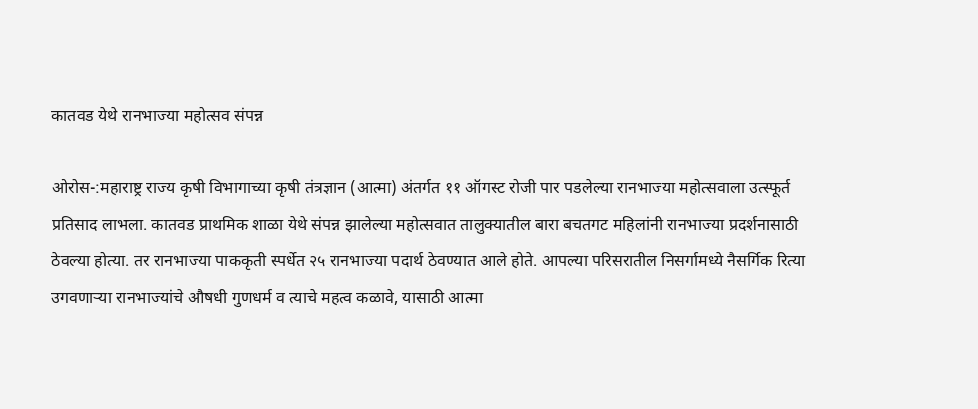कातवड येथे रानभाज्या महोत्सव संपन्न

ओरोस-:महाराष्ट्र राज्य कृषी विभागाच्या कृषी तंत्रज्ञान (आत्मा) अंतर्गत ११ ऑगस्ट रोजी पार पडलेल्या रानभाज्या महोत्सवाला उत्स्फूर्त प्रतिसाद लाभला. कातवड प्राथमिक शाळा येथे संपन्न झालेल्या महोत्सवात तालुक्यातील बारा बचतगट महिलांनी रानभाज्या प्रदर्शनासाठी ठेवल्या होत्या. तर रानभाज्या पाककृती स्पर्धेत २५ रानभाज्या पदार्थ ठेवण्यात आले होते. आपल्या परिसरातील निसर्गामध्ये नैसर्गिक रित्या उगवणाऱ्या रानभाज्यांचे औषधी गुणधर्म व त्याचे महत्व कळावे, यासाठी आत्मा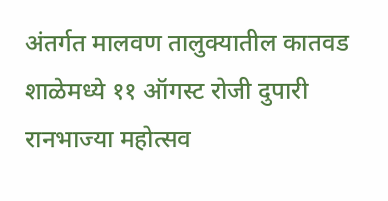अंतर्गत मालवण तालुक्यातील कातवड शाळेमध्ये ११ ऑगस्ट रोजी दुपारी रानभाज्या महोत्सव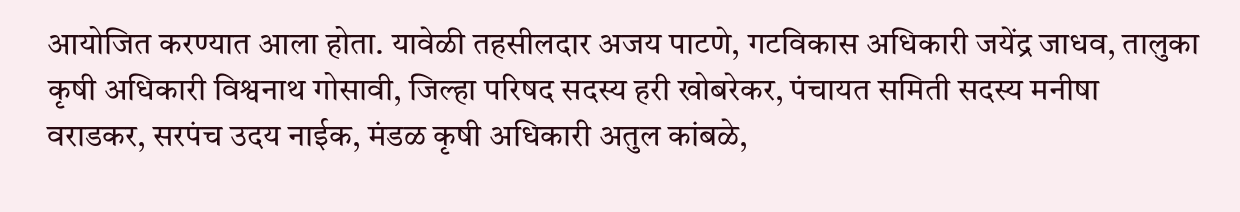आयोजित करण्यात आला होता. यावेळी तहसीलदार अजय पाटणे, गटविकास अधिकारी जयेंद्र जाधव, तालुका कृषी अधिकारी विश्वनाथ गोसावी, जिल्हा परिषद सदस्य हरी खोबरेकर, पंचायत समिती सदस्य मनीषा वराडकर, सरपंच उदय नाईक, मंडळ कृषी अधिकारी अतुल कांबळे,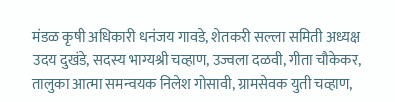मंडळ कृषी अधिकारी धनंजय गावडे, शेतकरी सल्ला समिती अध्यक्ष उदय दुखंडे, सदस्य भाग्यश्री चव्हाण, उज्वला दळवी, गीता चौकेकर, तालुका आत्मा समन्वयक निलेश गोसावी, ग्रामसेवक युती चव्हाण,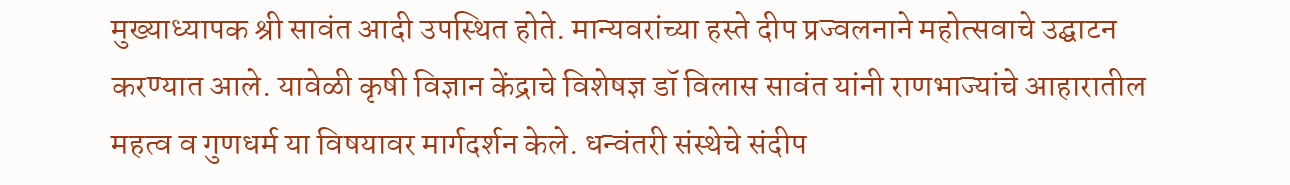मुख्याध्यापक श्री सावंत आदी उपस्थित होते. मान्यवरांच्या हस्ते दीप प्रज्वलनाने महोत्सवाचे उद्घाटन करण्यात आले. यावेळी कृषी विज्ञान केंद्राचे विशेषज्ञ डॉ विलास सावंत यांनी राणभाज्यांचे आहारातील महत्व व गुणधर्म या विषयावर मार्गदर्शन केले. धन्वंतरी संस्थेचे संदीप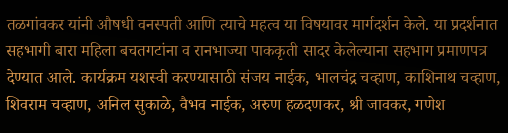तळगांवकर यांनी औषधी वनस्पती आणि त्याचे महत्व या विषयावर मार्गदर्शन केले. या प्रदर्शनात सहभागी बारा महिला बचतगटांना व रानभाज्या पाककृती सादर केलेल्याना सहभाग प्रमाणपत्र देण्यात आले. कार्यक्रम यशस्वी करण्यासाठी संजय नाईक, भालचंद्र चव्हाण, काशिनाथ चव्हाण, शिवराम चव्हाण, अनिल सुकाळे, वैभव नाईक, अरुण हळदणकर, श्री जावकर, गणेश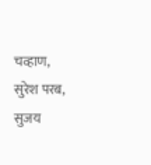चव्हाण, सुरेश परब, सुजय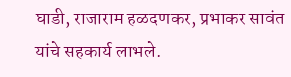घाडी, राजाराम हळदणकर, प्रभाकर सावंत यांचे सहकार्य लाभले.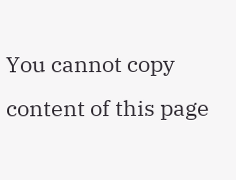You cannot copy content of this page